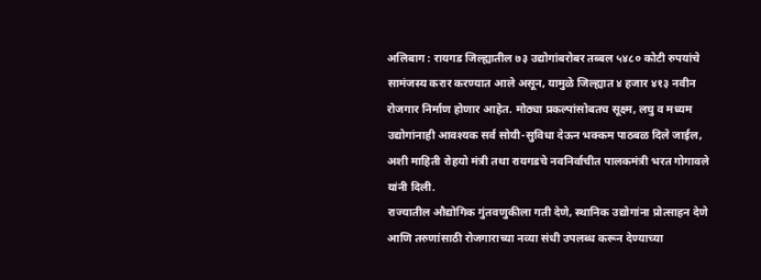अलिबाग : रायगड जिल्ह्यातील ७३ उद्योगांबरोबर तब्बल ५४८० कोटी रुपयांचे सामंजस्य करार करण्यात आले असून, यामुळे जिल्ह्यात ४ हजार ४१३ नवीन रोजगार निर्माण होणार आहेत. मोठ्या प्रकल्पांसोबतच सूक्ष्म, लघु व मध्यम उद्योगांनाही आवश्यक सर्व सोयी-सुविधा देऊन भक्कम पाठबळ दिले जाईल, अशी माहिती रोहयो मंत्री तथा रायगडचे नवनिर्वाचीत पालकमंत्री भरत गोगावले यांनी दिली.
राज्यातील औद्योगिक गुंतवणुकीला गती देणे, स्थानिक उद्योगांना प्रोत्साहन देणे आणि तरुणांसाठी रोजगाराच्या नव्या संधी उपलब्ध करून देण्याच्या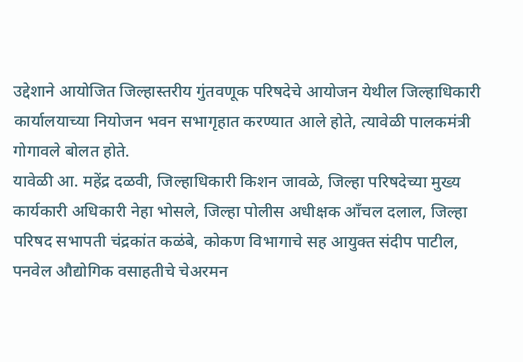उद्देशाने आयोजित जिल्हास्तरीय गुंतवणूक परिषदेचे आयोजन येथील जिल्हाधिकारी कार्यालयाच्या नियोजन भवन सभागृहात करण्यात आले होते, त्यावेळी पालकमंत्री गोगावले बोलत होते.
यावेळी आ. महेंद्र दळवी, जिल्हाधिकारी किशन जावळे, जिल्हा परिषदेच्या मुख्य कार्यकारी अधिकारी नेहा भोसले, जिल्हा पोलीस अधीक्षक आँचल दलाल, जिल्हा परिषद सभापती चंद्रकांत कळंबे, कोकण विभागाचे सह आयुक्त संदीप पाटील, पनवेल औद्योगिक वसाहतीचे चेअरमन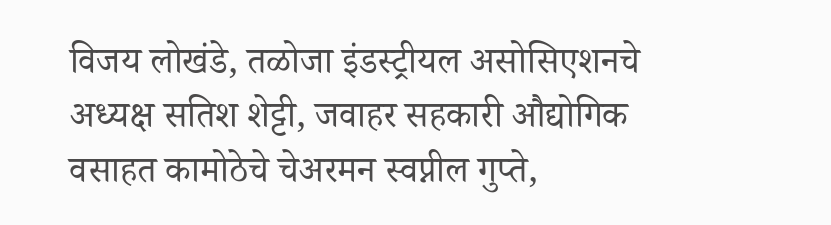विजय लोखंडे, तळोजा इंडस्ट्रीयल असोसिएशनचे अध्यक्ष सतिश शेट्टी, जवाहर सहकारी औद्योगिक वसाहत कामोठेचे चेअरमन स्वप्नील गुप्ते,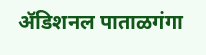ॲडिशनल पाताळगंगा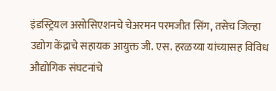इंडस्ट्रियल असोसिएशनचे चेअरमन परमजीत सिंग, तसेच जिल्हा उद्योग केंद्राचे सहायक आयुक्त जी. एस. हरळय्या यांच्यासह विविध औद्योगिक संघटनांचे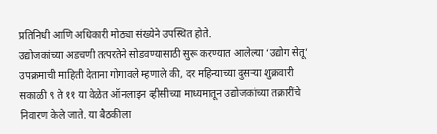प्रतिनिधी आणि अधिकारी मोठ्या संख्येने उपस्थित होते.
उद्योजकांच्या अडचणी तत्परतेने सोडवण्यासाठी सुरू करण्यात आलेल्या ‘उद्योग सेतू’ उपक्रमाची माहिती देताना गोगावले म्हणाले की, दर महिन्याच्या दुसऱ्या शुक्रवारी सकाळी ९ ते ११ या वेळेत ऑनलाइन व्हीसीच्या माध्यमातून उद्योजकांच्या तक्रारींचे निवारण केले जाते. या बैठकीला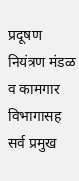प्रदूषण नियंत्रण मंडळ व कामगार विभागासह सर्व प्रमुख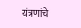यंत्रणांचे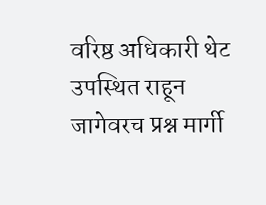वरिष्ठ अधिकारी थेट उपस्थित राहून जागेवरच प्रश्न मार्गी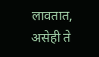लावतात, असेही ते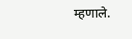म्हणाले.